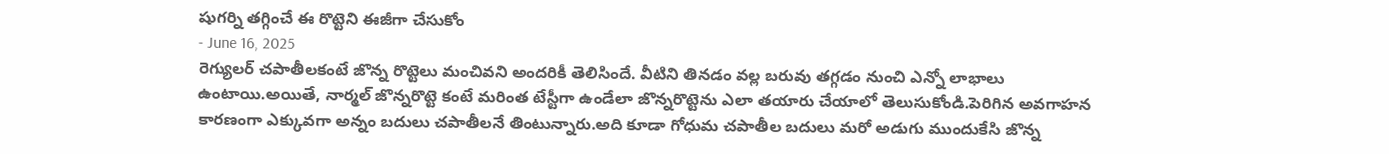షుగర్ని తగ్గించే ఈ రొట్టెని ఈజీగా చేసుకోం
- June 16, 2025
రెగ్యులర్ చపాతీలకంటే జొన్న రొట్టెలు మంచివని అందరికీ తెలిసిందే. వీటిని తినడం వల్ల బరువు తగ్గడం నుంచి ఎన్నో లాభాలు ఉంటాయి.అయితే, నార్మల్ జొన్నరొట్టె కంటే మరింత టేస్టీగా ఉండేలా జొన్నరొట్టెను ఎలా తయారు చేయాలో తెలుసుకోండి.పెరిగిన అవగాహన కారణంగా ఎక్కువగా అన్నం బదులు చపాతీలనే తింటున్నారు.అది కూడా గోధుమ చపాతీల బదులు మరో అడుగు ముందుకేసి జొన్న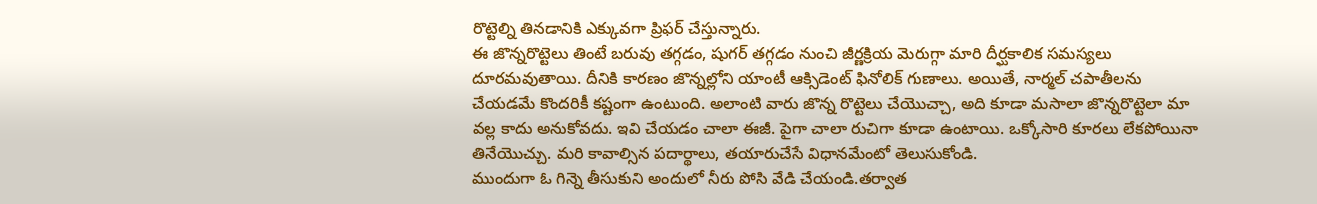రొట్టెల్ని తినడానికి ఎక్కువగా ప్రిఫర్ చేస్తున్నారు.
ఈ జొన్నరొట్టెలు తింటే బరువు తగ్గడం, షుగర్ తగ్గడం నుంచి జీర్ణక్రియ మెరుగ్గా మారి దీర్ఘకాలిక సమస్యలు దూరమవుతాయి. దీనికి కారణం జొన్నల్లోని యాంటీ ఆక్సిడెంట్ ఫినోలిక్ గుణాలు. అయితే, నార్మల్ చపాతీలను చేయడమే కొందరికీ కష్టంగా ఉంటుంది. అలాంటి వారు జొన్న రొట్టెలు చేయొచ్చా, అది కూడా మసాలా జొన్నరొట్టెలా మా వల్ల కాదు అనుకోవదు. ఇవి చేయడం చాలా ఈజీ. పైగా చాలా రుచిగా కూడా ఉంటాయి. ఒక్కోసారి కూరలు లేకపోయినా తినేయొచ్చు. మరి కావాల్సిన పదార్థాలు, తయారుచేసే విధానమేంటో తెలుసుకోండి.
ముందుగా ఓ గిన్నె తీసుకుని అందులో నీరు పోసి వేడి చేయండి.తర్వాత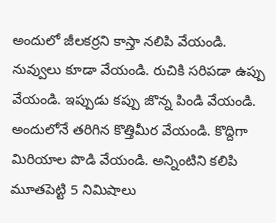అందులో జీలకర్రని కాస్తా నలిపి వేయండి. నువ్వులు కూడా వేయండి. రుచికి సరిపడా ఉప్పు వేయండి. ఇప్పుడు కప్పు జొన్న పిండి వేయండి. అందులోనే తరిగిన కొత్తిమీర వేయండి. కొద్దిగా మిరియాల పొడి వేయండి. అన్నింటిని కలిపి మూతపెట్టి 5 నిమిషాలు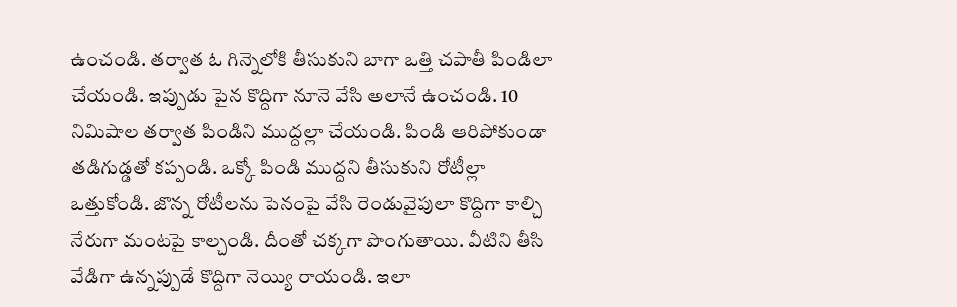ఉంచండి. తర్వాత ఓ గిన్నెలోకి తీసుకుని బాగా ఒత్తి చపాతీ పిండిలా చేయండి. ఇప్పుడు పైన కొద్దిగా నూనె వేసి అలానే ఉంచండి. 10 నిమిషాల తర్వాత పిండిని ముద్దల్లా చేయండి. పిండి ఆరిపోకుండా తడిగుడ్డతో కప్పండి. ఒక్కో పిండి ముద్దని తీసుకుని రోటీల్లా ఒత్తుకోండి. జొన్న రోటీలను పెనంపై వేసి రెండువైపులా కొద్దిగా కాల్చి నేరుగా మంటపై కాల్చండి. దీంతో చక్కగా పొంగుతాయి. వీటిని తీసి వేడిగా ఉన్నప్పుడే కొద్దిగా నెయ్యి రాయండి. ఇలా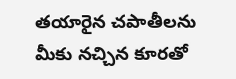తయారైన చపాతీలను మీకు నచ్చిన కూరతో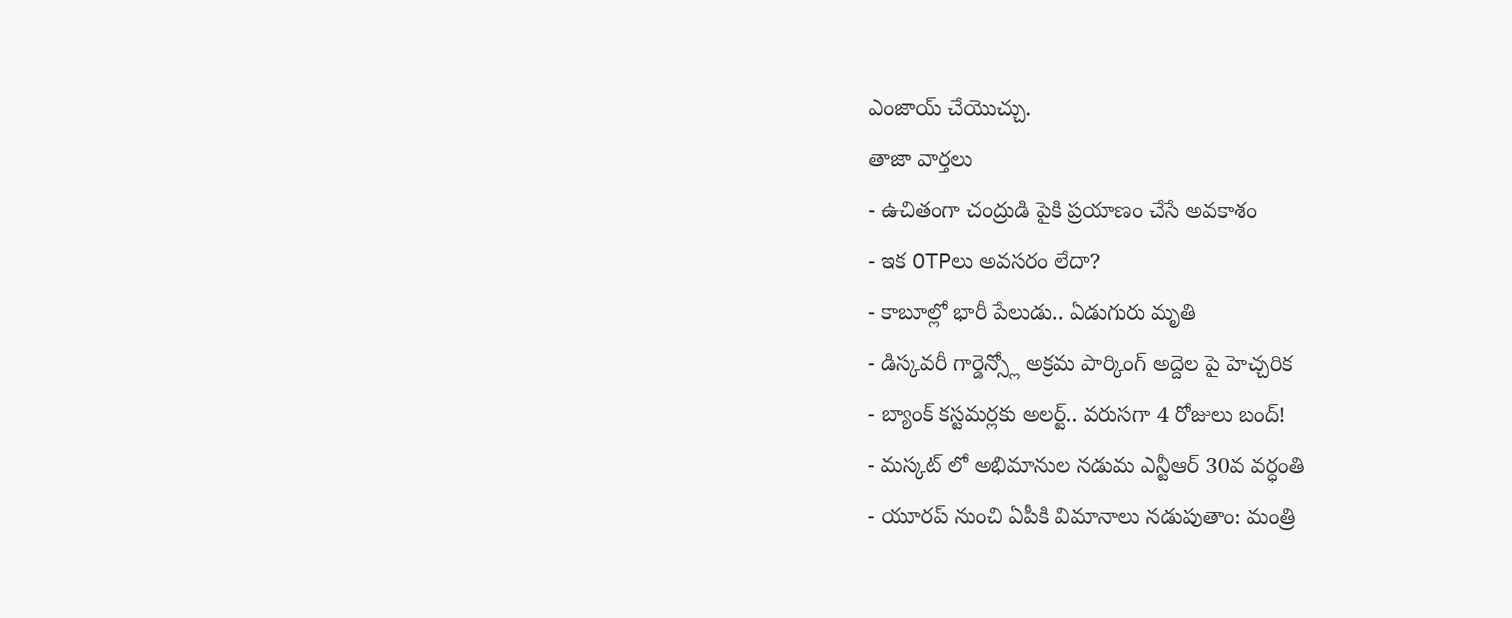ఎంజాయ్ చేయొచ్చు.
తాజా వార్తలు
- ఉచితంగా చంద్రుడి పైకి ప్రయాణం చేసే అవకాశం
- ఇక OTPలు అవసరం లేదా?
- కాబూల్లో భారీ పేలుడు.. ఏడుగురు మృతి
- డిస్కవరీ గార్డెన్స్లో అక్రమ పార్కింగ్ అద్దెల పై హెచ్చరిక
- బ్యాంక్ కస్టమర్లకు అలర్ట్.. వరుసగా 4 రోజులు బంద్!
- మస్కట్ లో అభిమానుల నడుమ ఎన్టీఆర్ 30వ వర్ధంతి
- యూరప్ నుంచి ఏపీకి విమానాలు నడుపుతాం: మంత్రి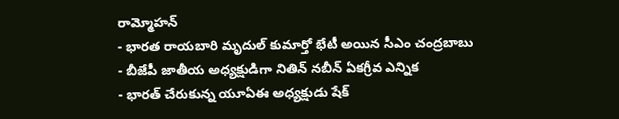రామ్మోహన్
- భారత రాయబారి మృదుల్ కుమార్తో భేటీ అయిన సీఎం చంద్రబాబు
- బీజేపీ జాతీయ అధ్యక్షుడిగా నితిన్ నబీన్ ఏకగ్రీవ ఎన్నిక
- భారత్ చేరుకున్న యూఏఈ అధ్యక్షుడు షేక్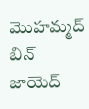మొహమ్మద్ బిన్ జాయెద్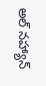అల్ నహ్యాన్